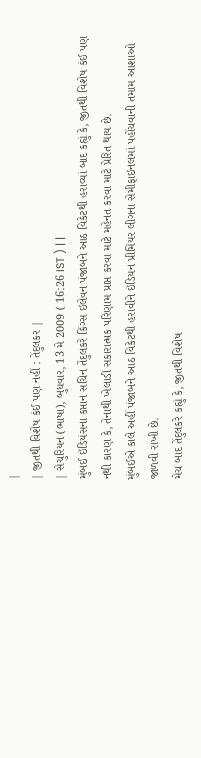|
| જીતથી વિશેષ કંઈ પણ નહીં : તેંદુલકર |
| સેચુરિયન (ભાષા), બુધવાર, 13 મે 2009 ( 16:26 IST ) | |
મુંબઈ ઇંડિયંસના કપ્તાન સચિન તેંદુલકરે કિંગ્સ ઇલેવન પંજાબને આઠ વિકેટથી હરાવ્યાં બાદ કહ્યું કે, જીતથી વિશેષ કંઈ પણ નથી કારણ કે, તેનાથી ખેલાડી સકારાત્મક પરિણામ પ્રાપ્ત કરવા માટે મહેનત કરવા માટે પ્રેરિત થાય છે.
મુંબઈએ કાલે અહીં પંજાબને આઠ વિકેટથી હરાવીને ઇંડિયન પ્રીમિયર લીગના સેમીફાઇનલમાં પહોંચવાની તમામ આશાઓ જાળવી રાખી છે.
મેચ બાદ તેંદુલકરે કહ્યું કે, જીતથી વિશેષ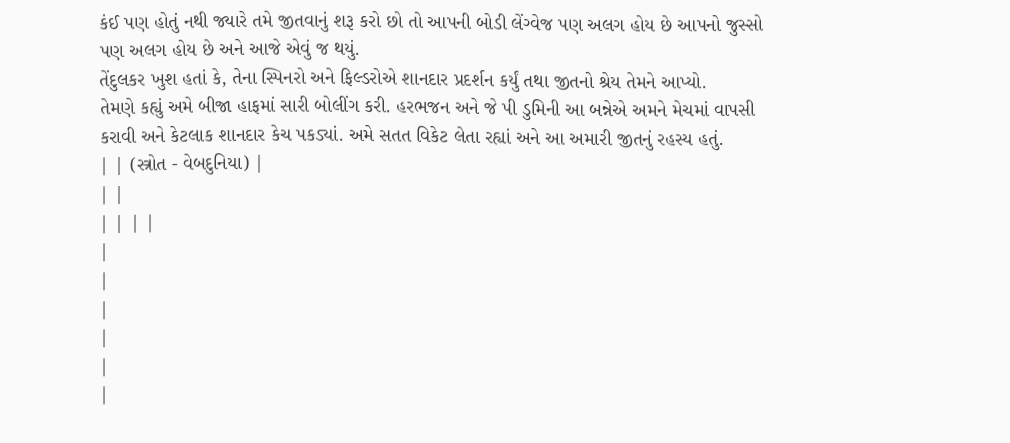કંઈ પણ હોતું નથી જ્યારે તમે જીતવાનું શરૂ કરો છો તો આપની બોડી લેંગ્વેજ પણ અલગ હોય છે આપનો જુસ્સો પણ અલગ હોય છે અને આજે એવું જ થયું.
તેંદુલકર ખુશ હતાં કે, તેના સ્પિનરો અને ફિલ્ડરોએ શાનદાર પ્રદર્શન કર્યું તથા જીતનો શ્રેય તેમને આપ્યો.
તેમણે કહ્યું અમે બીજા હાફમાં સારી બોલીંગ કરી. હરભજન અને જે પી ડુમિની આ બન્નેએ અમને મેચમાં વાપસી કરાવી અને કેટલાક શાનદાર કેચ પકડ્યાં. અમે સતત વિકેટ લેતા રહ્યાં અને આ અમારી જીતનું રહસ્ય હતું.
| | (સ્ત્રોત - વેબદુનિયા) |
| |
| | | |
|
|
|
|
|
|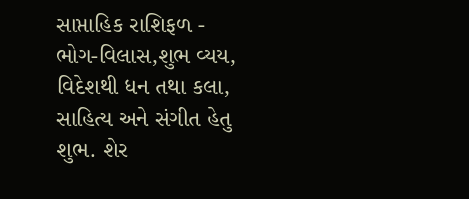સાપ્તાહિક રાશિફળ - ભોગ-વિલાસ,શુભ વ્યય, વિદેશથી ધન તથા કલા, સાહિત્ય અને સંગીત હેતુ શુભ. શેર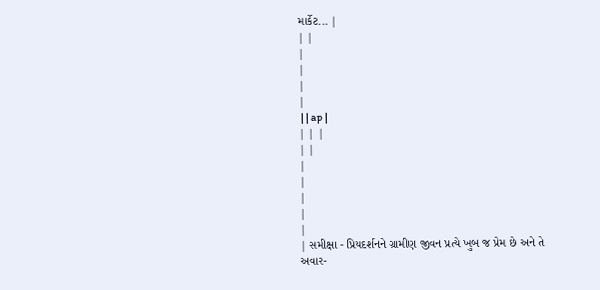માર્કેટ... |
| |
|
|
|
|
 | | ap |
| | |
| |
|
|
|
|
|
| સમીક્ષા - પ્રિયદર્શનને ગ્રામીણ જીવન પ્રત્યે ખુબ જ પ્રેમ છે અને તે અવાર-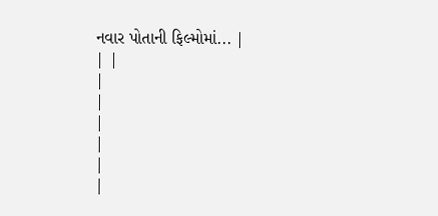નવાર પોતાની ફિલ્મોમાં... |
| |
|
|
|
|
|
|